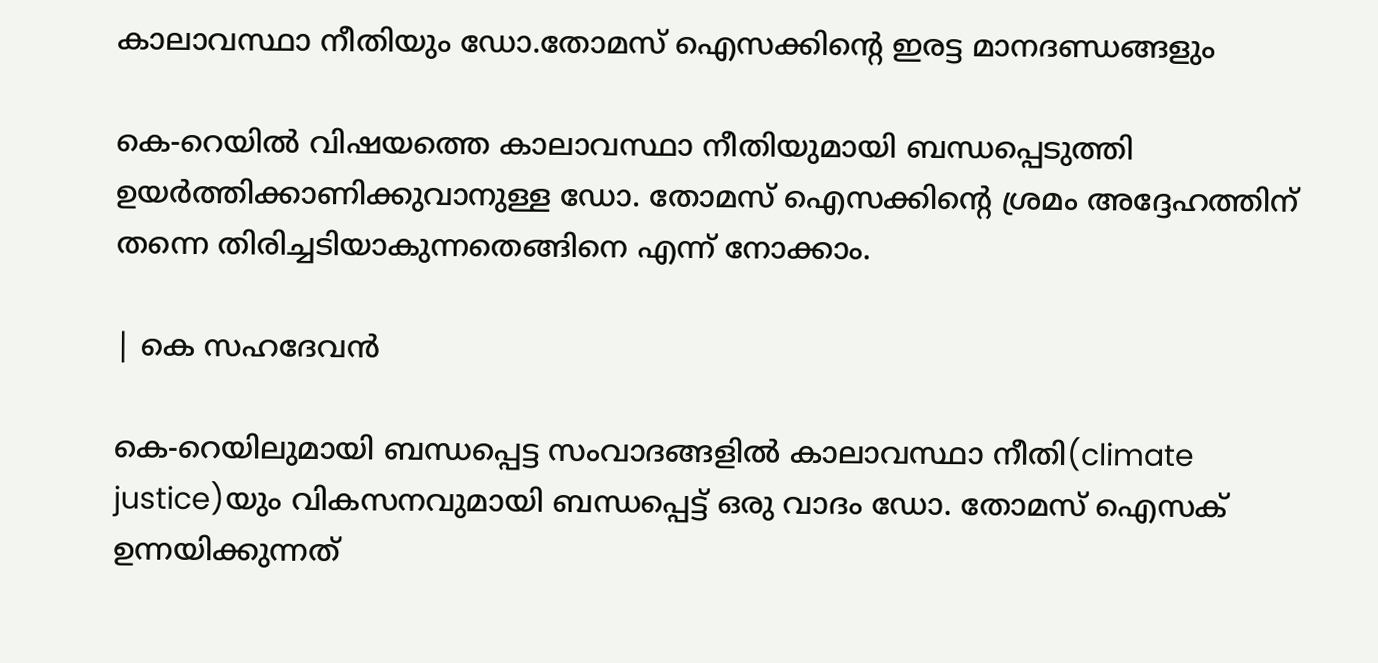കാലാവസ്ഥാ നീതിയും ഡോ.തോമസ് ഐസക്കിൻ്റെ ഇരട്ട മാനദണ്ഡങ്ങളും

കെ-റെയില്‍ വിഷയത്തെ കാലാവസ്ഥാ നീതിയുമായി ബന്ധപ്പെടുത്തി ഉയര്‍ത്തിക്കാണിക്കുവാനുള്ള ഡോ. തോമസ് ഐസക്കിന്റെ ശ്രമം അദ്ദേഹത്തിന് തന്നെ തിരിച്ചടിയാകുന്നതെങ്ങിനെ എന്ന് നോക്കാം.

| കെ സഹദേവൻ

കെ-റെയിലുമായി ബന്ധപ്പെട്ട സംവാദങ്ങളില്‍ കാലാവസ്ഥാ നീതി(climate justice)യും വികസനവുമായി ബന്ധപ്പെട്ട് ഒരു വാദം ഡോ. തോമസ് ഐസക് ഉന്നയിക്കുന്നത്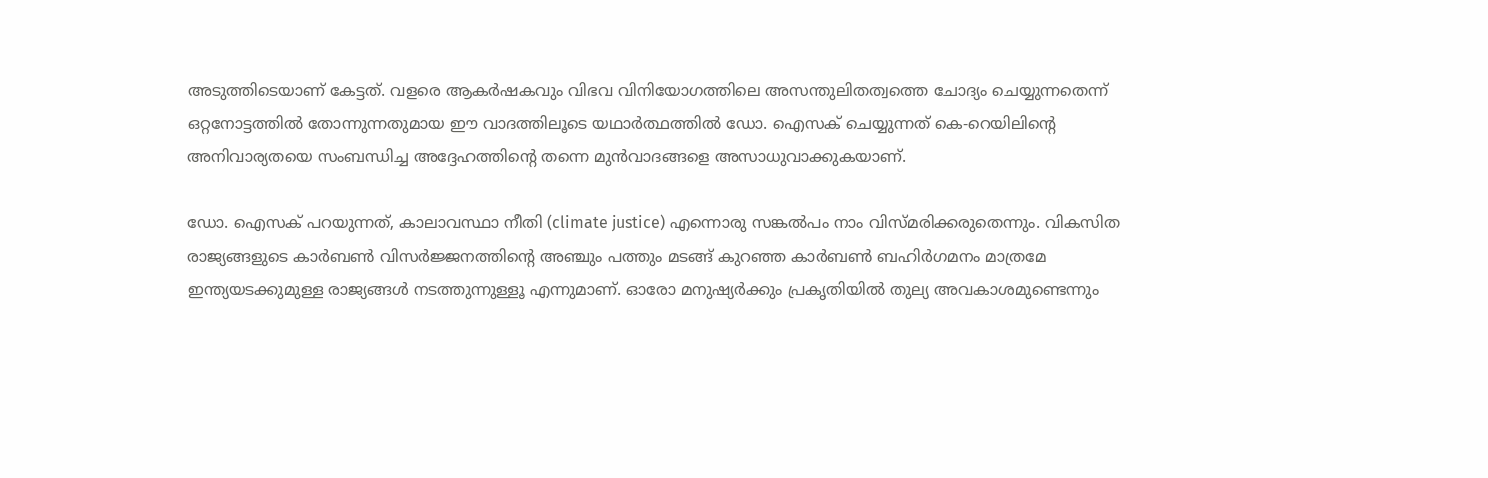അടുത്തിടെയാണ് കേട്ടത്. വളരെ ആകര്‍ഷകവും വിഭവ വിനിയോഗത്തിലെ അസന്തുലിതത്വത്തെ ചോദ്യം ചെയ്യുന്നതെന്ന് ഒറ്റനോട്ടത്തില്‍ തോന്നുന്നതുമായ ഈ വാദത്തിലൂടെ യഥാര്‍ത്ഥത്തില്‍ ഡോ. ഐസക് ചെയ്യുന്നത് കെ-റെയിലിന്റെ അനിവാര്യതയെ സംബന്ധിച്ച അദ്ദേഹത്തിന്റെ തന്നെ മുന്‍വാദങ്ങളെ അസാധുവാക്കുകയാണ്.

ഡോ. ഐസക് പറയുന്നത്, കാലാവസ്ഥാ നീതി (climate justice) എന്നൊരു സങ്കല്‍പം നാം വിസ്മരിക്കരുതെന്നും. വികസിത രാജ്യങ്ങളുടെ കാര്‍ബണ്‍ വിസര്‍ജ്ജനത്തിന്റെ അഞ്ചും പത്തും മടങ്ങ് കുറഞ്ഞ കാര്‍ബണ്‍ ബഹിര്‍ഗമനം മാത്രമേ ഇന്ത്യയടക്കുമുള്ള രാജ്യങ്ങള്‍ നടത്തുന്നുള്ളൂ എന്നുമാണ്. ഓരോ മനുഷ്യര്‍ക്കും പ്രകൃതിയില്‍ തുല്യ അവകാശമുണ്ടെന്നും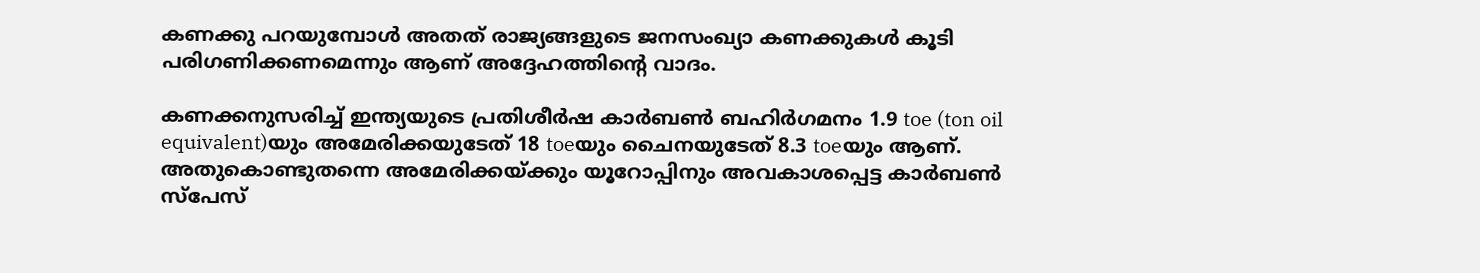കണക്കു പറയുമ്പോള്‍ അതത് രാജ്യങ്ങളുടെ ജനസംഖ്യാ കണക്കുകള്‍ കൂടി പരിഗണിക്കണമെന്നും ആണ് അദ്ദേഹത്തിന്റെ വാദം.

കണക്കനുസരിച്ച് ഇന്ത്യയുടെ പ്രതിശീര്‍ഷ കാര്‍ബണ്‍ ബഹിര്‍ഗമനം 1.9 toe (ton oil equivalent)യും അമേരിക്കയുടേത് 18 toeയും ചൈനയുടേത് 8.3 toeയും ആണ്. അതുകൊണ്ടുതന്നെ അമേരിക്കയ്ക്കും യൂറോപ്പിനും അവകാശപ്പെട്ട കാര്‍ബണ്‍ സ്‌പേസ്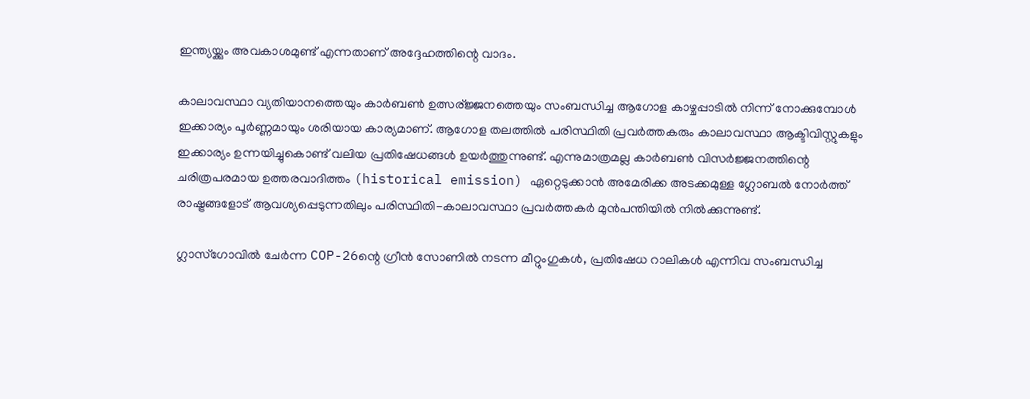ഇന്ത്യയ്ക്കും അവകാശമുണ്ട് എന്നതാണ് അദ്ദേഹത്തിന്റെ വാദം.

കാലാവസ്ഥാ വ്യതിയാനത്തെയും കാര്‍ബണ്‍ ഉത്സര്ജ്ജനത്തെയും സംബന്ധിച്ച ആഗോള കാഴ്ചപ്പാടില്‍ നിന്ന് നോക്കുമ്പോള്‍ ഇക്കാര്യം പൂര്‍ണ്ണമായും ശരിയായ കാര്യമാണ്. ആഗോള തലത്തില്‍ പരിസ്ഥിതി പ്രവര്‍ത്തകരും കാലാവസ്ഥാ ആക്ടിവിസ്റ്റുകളും ഇക്കാര്യം ഉന്നയിച്ചുകൊണ്ട് വലിയ പ്രതിഷേധങ്ങള്‍ ഉയര്‍ത്തുന്നുണ്ട്. എന്നുമാത്രമല്ല കാര്‍ബണ്‍ വിസര്‍ജ്ജനത്തിന്റെ ചരിത്രപരമായ ഉത്തരവാദിത്തം (historical emission) ഏറ്റെടുക്കാന്‍ അമേരിക്ക അടക്കമുള്ള ഗ്ലോബല്‍ നോര്‍ത്ത് രാഷ്ട്രങ്ങളോട് ആവശ്യപ്പെടുന്നതിലും പരിസ്ഥിതി-കാലാവസ്ഥാ പ്രവര്‍ത്തകര്‍ മുന്‍പന്തിയില്‍ നില്‍ക്കുന്നുണ്ട്.

ഗ്ലാസ്‌ഗോവില്‍ ചേര്‍ന്ന COP-26ന്റെ ഗ്രീന്‍ സോണില്‍ നടന്ന മീറ്റുംഗുകള്‍, പ്രതിഷേധ റാലികള്‍ എന്നിവ സംബന്ധിച്ച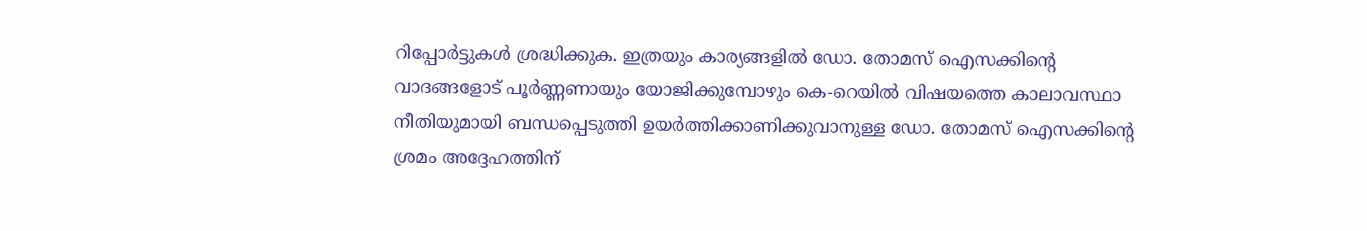റിപ്പോര്‍ട്ടുകള്‍ ശ്രദ്ധിക്കുക. ഇത്രയും കാര്യങ്ങളില്‍ ഡോ. തോമസ് ഐസക്കിന്റെ വാദങ്ങളോട് പൂര്‍ണ്ണണായും യോജിക്കുമ്പോഴും കെ-റെയില്‍ വിഷയത്തെ കാലാവസ്ഥാ നീതിയുമായി ബന്ധപ്പെടുത്തി ഉയര്‍ത്തിക്കാണിക്കുവാനുള്ള ഡോ. തോമസ് ഐസക്കിന്റെ ശ്രമം അദ്ദേഹത്തിന്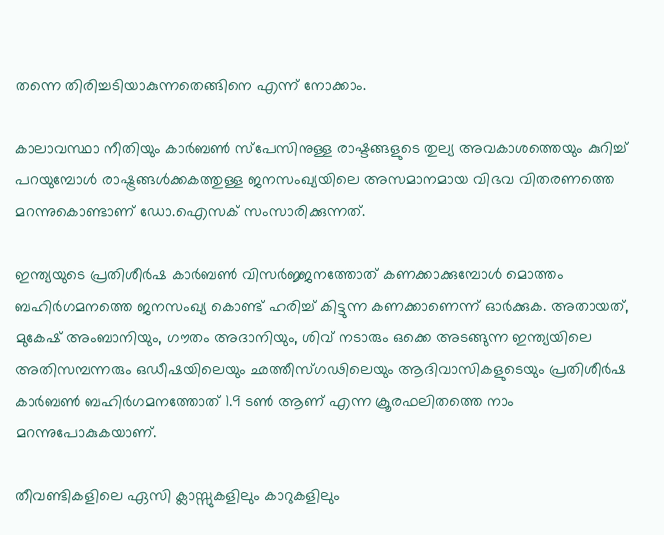തന്നെ തിരിച്ചടിയാകുന്നതെങ്ങിനെ എന്ന് നോക്കാം.

കാലാവസ്ഥാ നീതിയും കാര്‍ബണ്‍ സ്‌പേസിനുള്ള രാഷ്ടങ്ങളുടെ തുല്യ അവകാശത്തെയും കുറിച്ച് പറയുമ്പോള്‍ രാഷ്ട്രങ്ങള്‍ക്കകത്തുള്ള ജനസംഖ്യയിലെ അസമാനമായ വിഭവ വിതരണത്തെ മറന്നുകൊണ്ടാണ് ഡോ.ഐസക് സംസാരിക്കുന്നത്.

ഇന്ത്യയുടെ പ്രതിശീര്‍ഷ കാര്‍ബണ്‍ വിസര്‍ജ്ജനത്തോത് കണക്കാക്കുമ്പോള്‍ മൊത്തം ബഹിര്‍ഗമനത്തെ ജനസംഖ്യ കൊണ്ട് ഹരിച്ച് കിട്ടുന്ന കണക്കാണെന്ന് ഓര്‍ക്കുക. അതായത്, മുകേഷ് അംബാനിയും, ഗൗതം അദാനിയും, ശിവ് നടാരും ഒക്കെ അടങ്ങുന്ന ഇന്ത്യയിലെ അതിസമ്പന്നരും ഒഡീഷയിലെയും ഛത്തീസ്ഗഢിലെയും ആദിവാസികളുടെയും പ്രതിശീര്‍ഷ കാര്‍ബണ്‍ ബഹിര്‍ഗമനത്തോത് 1.9 ടണ്‍ ആണ് എന്ന ക്രൂരഫലിതത്തെ നാം മറന്നുപോകുകയാണ്.

തീവണ്ടികളിലെ ഏസി ക്ലാസ്സുകളിലും കാറുകളിലും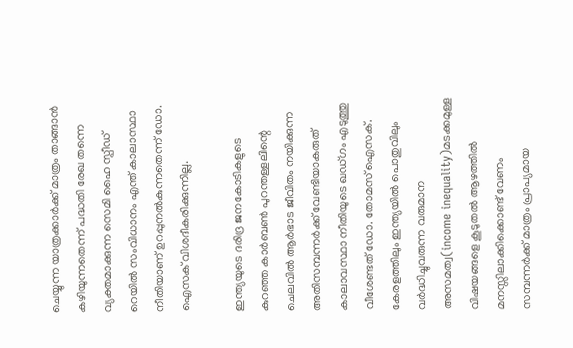ചെയ്യുന്ന യാത്രക്കാര്‍ക്ക് മാത്രം താങ്ങാന്‍ കഴിയുന്നതെന്ന് പദ്ധതി രേഖ തന്നെ വ്യക്തമാക്കുന്ന സെമി ഹൈ സ്പീഡ് റെയില്‍ സംവിധാനം എന്ത് കാലാസ്ഥാ നീതിയാണ് ഉറപ്പുനല്‍കുന്നതെന്ന് ഡോ. ഐസക് വിശദീകരിക്കുന്നില്ല.

ഇന്ത്യയുടെ ദരിദ്ര ജനകോടികളുടെ കുറഞ്ഞ കാര്‍ബണ്‍ പുറന്തള്ളലിന്റെ ചെലവില്‍ ആര്‍ഭാട ജീവിതം നയിക്കുന്ന അതിസമ്പന്നര്‍ക്ക് വേണ്ടിയാകരുത് കാലാവസ്ഥാ നീതിയുടെ ഖഡ്ഗം എടുത്തു വീശേണ്ടത് ഡോ. തോമസ് ഐസക്. കേരളത്തിലും ഇന്ത്യയില്‍ പൊതുവിലും വര്‍ദ്ധിച്ചുവരുന്ന വരുമാന അസമത്വ(income inequality)മടക്കമുള്ള വിഷയങ്ങളെ കൂടുതല്‍ ആഴത്തില്‍ മനസ്സിലാക്കിക്കൊണ്ട് വേണം സമ്പന്നര്‍ക്ക് മാത്രം പ്രാപ്യമായ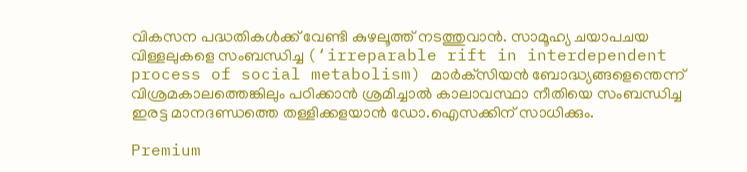വികസന പദ്ധതികള്‍ക്ക് വേണ്ടി കുഴലൂത്ത് നടത്തുവാന്‍. സാമൂഹ്യ ചയാപചയ വിള്ളലുകളെ സംബന്ധിച്ച (‘irreparable rift in interdependent process of social metabolism) മാര്‍ക്‌സിയന്‍ ബോദ്ധ്യങ്ങളെന്തെന്ന് വിശ്രമകാലത്തെങ്കിലും പഠിക്കാന്‍ ശ്രമിച്ചാല്‍ കാലാവസ്ഥാ നീതിയെ സംബന്ധിച്ച ഇരട്ട മാനദണ്ഡത്തെ തള്ളിക്കളയാന്‍ ഡോ.ഐസക്കിന് സാധിക്കും.

Premium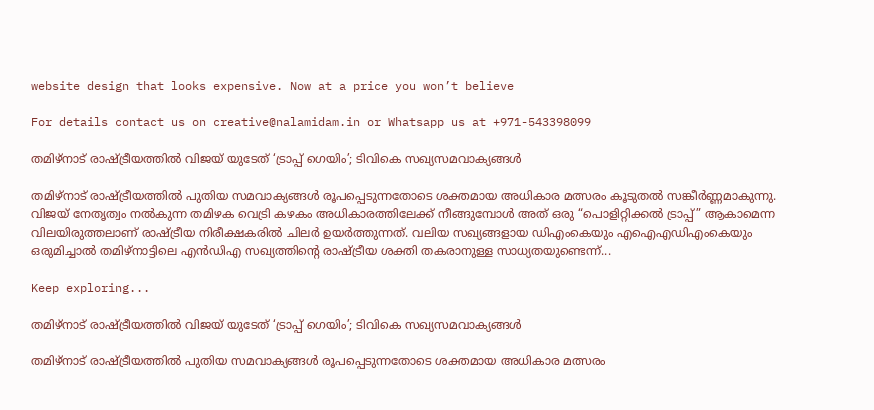website design that looks expensive. Now at a price you won’t believe

For details contact us on creative@nalamidam.in or Whatsapp us at +971-543398099

തമിഴ്‌നാട് രാഷ്ട്രീയത്തിൽ വിജയ് യുടേത് ‘ട്രാപ്പ് ഗെയിം’; ടിവികെ സഖ്യസമവാക്യങ്ങൾ

തമിഴ്‌നാട് രാഷ്ട്രീയത്തിൽ പുതിയ സമവാക്യങ്ങൾ രൂപപ്പെടുന്നതോടെ ശക്തമായ അധികാര മത്സരം കൂടുതൽ സങ്കീർണ്ണമാകുന്നു. വിജയ് നേതൃത്വം നൽകുന്ന തമിഴക വെട്രി കഴകം അധികാരത്തിലേക്ക് നീങ്ങുമ്പോൾ അത് ഒരു “പൊളിറ്റിക്കൽ ട്രാപ്പ്” ആകാമെന്ന വിലയിരുത്തലാണ് രാഷ്ട്രീയ നിരീക്ഷകരിൽ ചിലർ ഉയർത്തുന്നത്. വലിയ സഖ്യങ്ങളായ ഡിഎംകെയും എഐഎഡിഎംകെയും ഒരുമിച്ചാൽ തമിഴ്‌നാട്ടിലെ എൻഡിഎ സഖ്യത്തിന്റെ രാഷ്ട്രീയ ശക്തി തകരാനുള്ള സാധ്യതയുണ്ടെന്ന്...

Keep exploring...

തമിഴ്‌നാട് രാഷ്ട്രീയത്തിൽ വിജയ് യുടേത് ‘ട്രാപ്പ് ഗെയിം’; ടിവികെ സഖ്യസമവാക്യങ്ങൾ

തമിഴ്‌നാട് രാഷ്ട്രീയത്തിൽ പുതിയ സമവാക്യങ്ങൾ രൂപപ്പെടുന്നതോടെ ശക്തമായ അധികാര മത്സരം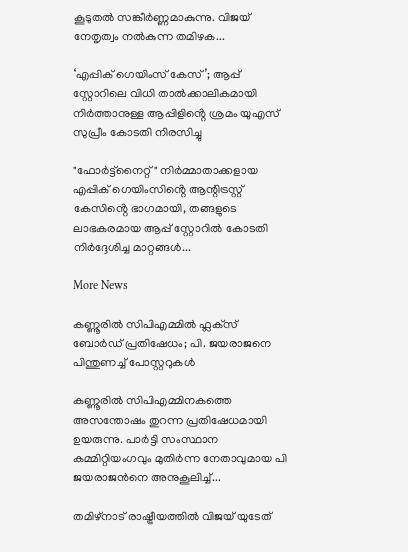കൂടുതൽ സങ്കീർണ്ണമാകുന്നു. വിജയ് നേതൃത്വം നൽകുന്ന തമിഴക...

‘എപ്പിക് ഗെയിംസ് കേസ്’; ആപ്പ് സ്റ്റോറിലെ വിധി താൽക്കാലികമായി നിർത്താനുള്ള ആപ്പിളിൻ്റെ ശ്രമം യുഎസ് സുപ്രീം കോടതി നിരസിച്ചു

"ഫോർട്ട്‌നൈറ്റ്" നിർമ്മാതാക്കളായ എപ്പിക് ഗെയിംസിൻ്റെ ആന്റിട്രസ്റ്റ് കേസിൻ്റെ ഭാഗമായി, തങ്ങളുടെ ലാഭകരമായ ആപ്പ് സ്റ്റോറിൽ കോടതി നിർദ്ദേശിച്ച മാറ്റങ്ങൾ...

More News

കണ്ണൂരിൽ സിപിഎമ്മിൽ ഫ്ലക്‌സ് ബോർഡ് പ്രതിഷേധം; പി. ജയരാജനെ പിന്തുണച്ച് പോസ്റ്ററുകൾ

കണ്ണൂരിൽ സിപിഎമ്മിനകത്തെ അസന്തോഷം തുറന്ന പ്രതിഷേധമായി ഉയരുന്നു. പാർട്ടി സംസ്ഥാന കമ്മിറ്റിയംഗവും മുതിർന്ന നേതാവുമായ പി ജയരാജൻനെ അനുകൂലിച്ച്...

തമിഴ്‌നാട് രാഷ്ട്രീയത്തിൽ വിജയ് യുടേത്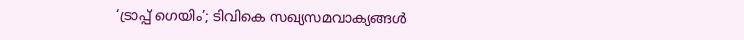‘ട്രാപ്പ് ഗെയിം’; ടിവികെ സഖ്യസമവാക്യങ്ങൾ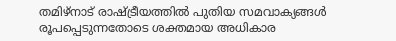തമിഴ്‌നാട് രാഷ്ട്രീയത്തിൽ പുതിയ സമവാക്യങ്ങൾ രൂപപ്പെടുന്നതോടെ ശക്തമായ അധികാര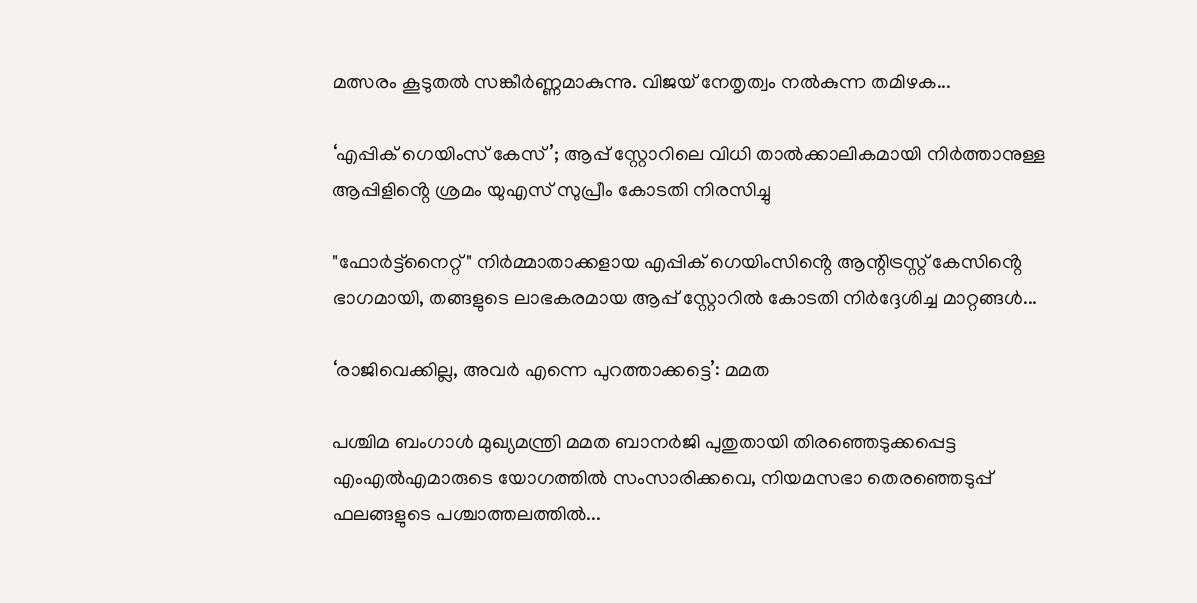മത്സരം കൂടുതൽ സങ്കീർണ്ണമാകുന്നു. വിജയ് നേതൃത്വം നൽകുന്ന തമിഴക...

‘എപ്പിക് ഗെയിംസ് കേസ്’; ആപ്പ് സ്റ്റോറിലെ വിധി താൽക്കാലികമായി നിർത്താനുള്ള ആപ്പിളിൻ്റെ ശ്രമം യുഎസ് സുപ്രീം കോടതി നിരസിച്ചു

"ഫോർട്ട്‌നൈറ്റ്" നിർമ്മാതാക്കളായ എപ്പിക് ഗെയിംസിൻ്റെ ആന്റിട്രസ്റ്റ് കേസിൻ്റെ ഭാഗമായി, തങ്ങളുടെ ലാഭകരമായ ആപ്പ് സ്റ്റോറിൽ കോടതി നിർദ്ദേശിച്ച മാറ്റങ്ങൾ...

‘രാജിവെക്കില്ല, അവർ എന്നെ പുറത്താക്കട്ടെ’: മമത

പശ്ചിമ ബംഗാൾ മുഖ്യമന്ത്രി മമത ബാനർജി പുതുതായി തിരഞ്ഞെടുക്കപ്പെട്ട എംഎൽഎമാരുടെ യോഗത്തിൽ സംസാരിക്കവെ, നിയമസഭാ തെരഞ്ഞെടുപ്പ് ഫലങ്ങളുടെ പശ്ചാത്തലത്തിൽ...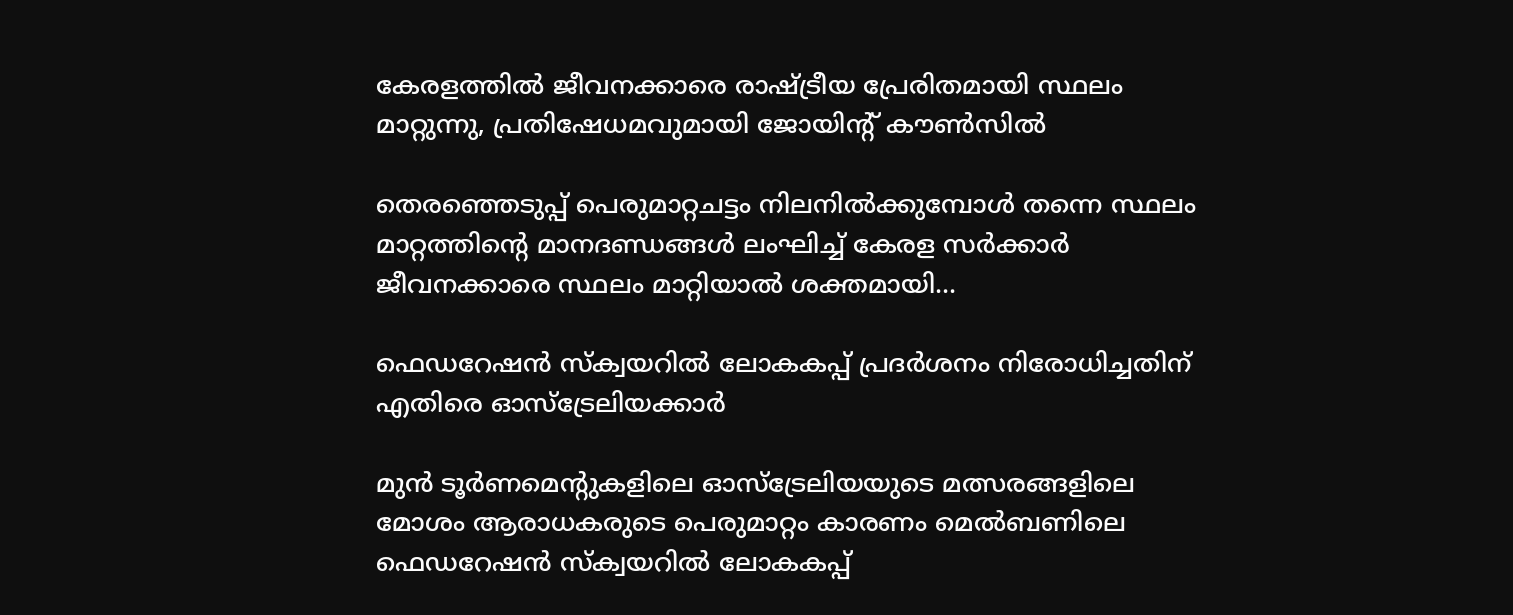കേരളത്തിൽ ജീവനക്കാരെ രാഷ്ട്രീയ പ്രേരിതമായി സ്ഥലം മാറ്റുന്നു, പ്രതിഷേധമവുമായി ജോയിന്റ് കൗൺസിൽ

തെരഞ്ഞെടുപ്പ് പെരുമാറ്റചട്ടം നിലനിൽക്കുമ്പോൾ തന്നെ സ്ഥലം മാറ്റത്തിൻ്റെ മാനദണ്ഡങ്ങൾ ലംഘിച്ച് കേരള സർക്കാർ ജീവനക്കാരെ സ്ഥലം മാറ്റിയാൽ ശക്തമായി...

ഫെഡറേഷൻ സ്ക്വയറിൽ ലോകകപ്പ് പ്രദർശനം നിരോധിച്ചതിന് എതിരെ ഓസ്‌ട്രേലിയക്കാർ

മുൻ ടൂർണമെന്റുകളിലെ ഓസ്‌ട്രേലിയയുടെ മത്സരങ്ങളിലെ മോശം ആരാധകരുടെ പെരുമാറ്റം കാരണം മെൽബണിലെ ഫെഡറേഷൻ സ്ക്വയറിൽ ലോകകപ്പ്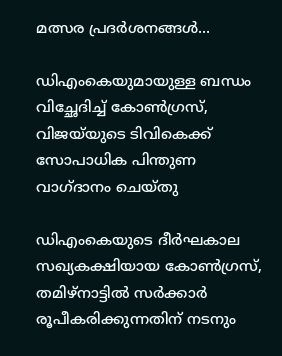മത്സര പ്രദർശനങ്ങൾ...

ഡിഎംകെയുമായുള്ള ബന്ധം വിച്ഛേദിച്ച് കോൺഗ്രസ്, വിജയ്‌യുടെ ടിവികെക്ക് സോപാധിക പിന്തുണ വാഗ്‌ദാനം ചെയ്‌തു

ഡിഎംകെയുടെ ദീർഘകാല സഖ്യകക്ഷിയായ കോൺഗ്രസ്, തമിഴ്‌നാട്ടിൽ സർക്കാർ രൂപീകരിക്കുന്നതിന് നടനും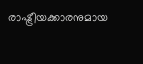രാഷ്ട്രീയക്കാരനുമായ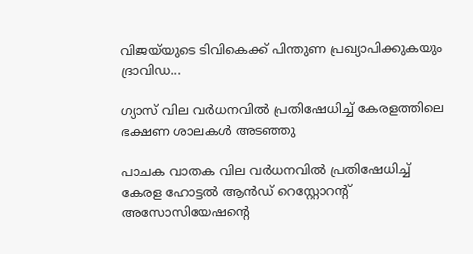വിജയ്‌യുടെ ടിവികെക്ക് പിന്തുണ പ്രഖ്യാപിക്കുകയും ദ്രാവിഡ...

ഗ്യാസ് വില വർധനവിൽ പ്രതിഷേധിച്ച് കേരളത്തിലെ ഭക്ഷണ ശാലകൾ അടഞ്ഞു

പാചക വാതക വില വർധനവിൽ പ്രതിഷേധിച്ച് കേരള ഹോട്ടൽ ആൻഡ് റെസ്റ്റോറന്റ് അസോസിയേഷൻ്റെ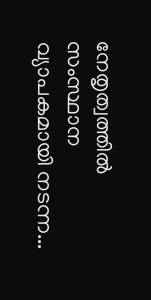നേതൃത്വത്തിൽ സംസ്ഥാന വ്യാപകമായി നടന്ന...